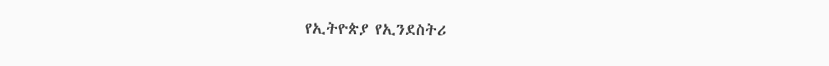የኢትዮጵያ የኢንደስትሪ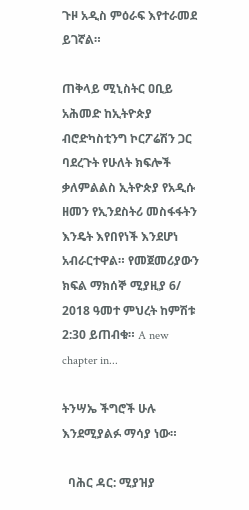ጉዞ አዲስ ምዕራፍ እየተራመደ ይገኛል።

ጠቅላይ ሚኒስትር ዐቢይ አሕመድ ከኢትዮጵያ ብሮድካስቲንግ ኮርፖሬሽን ጋር ባደረጉት የሁለት ክፍሎች ቃለምልልስ ኢትዮጵያ የአዲሱ ዘመን የኢንደስትሪ መስፋፋትን እንዴት እየበየነች እንደሆነ አብራርተዋል። የመጀመሪያውን ክፍል ማክሰኞ ሚያዚያ 6/ 2018 ዓመተ ምህረት ከምሽቱ 2:30 ይጠብቁ። A new chapter in...

ትንሣኤ ችግሮች ሁሉ እንደሚያልፉ ማሳያ ነው።

  ባሕር ዳር: ሚያዝያ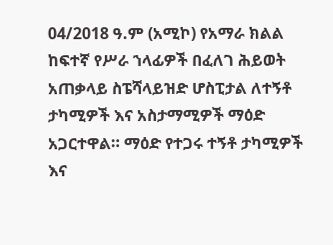04/2018 ዓ.ም (አሚኮ) የአማራ ክልል ከፍተኛ የሥራ ኀላፊዎች በፈለገ ሕይወት አጠቃላይ ስፔሻላይዝድ ሆስፒታል ለተኝቶ ታካሚዎች እና አስታማሚዎች ማዕድ አጋርተዋል። ማዕድ የተጋሩ ተኝቶ ታካሚዎች እና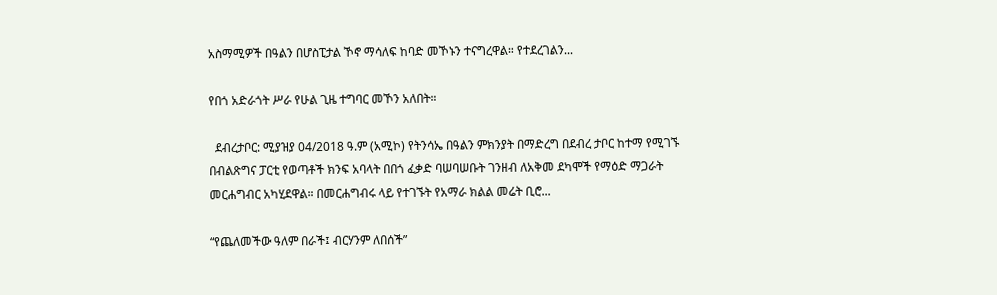አስማሚዎች በዓልን በሆስፒታል ኾኖ ማሳለፍ ከባድ መኾኑን ተናግረዋል። የተደረገልን...

የበጎ አድራጎት ሥራ የሁል ጊዜ ተግባር መኾን አለበት።

  ደብረታቦር: ሚያዝያ 04/2018 ዓ.ም (አሚኮ) የትንሳኤ በዓልን ምክንያት በማድረግ በደብረ ታቦር ከተማ የሚገኙ በብልጽግና ፓርቲ የወጣቶች ክንፍ አባላት በበጎ ፈቃድ ባሠባሠቡት ገንዘብ ለአቅመ ደካሞች የማዕድ ማጋራት መርሐግብር አካሂደዋል። በመርሐግብሩ ላይ የተገኙት የአማራ ክልል መሬት ቢሮ...

“የጨለመችው ዓለም በራች፤ ብርሃንም ለበሰች”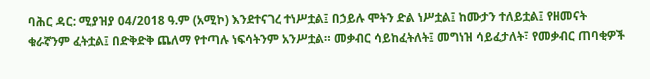ባሕር ዳር: ሚያዝያ 04/2018 ዓ.ም (አሚኮ) እንደተናገረ ተነሥቷል፤ በኃይሉ ሞትን ድል ነሥቷል፤ ከሙታን ተለይቷል፤ የዘመናት ቁራኛንም ፈትቷል፤ በድቅድቅ ጨለማ የተጣሉ ነፍሳትንም አንሥቷል። መቃብር ሳይከፈትለት፤ መግነዝ ሳይፈታለት፣ የመቃብር ጠባቂዎች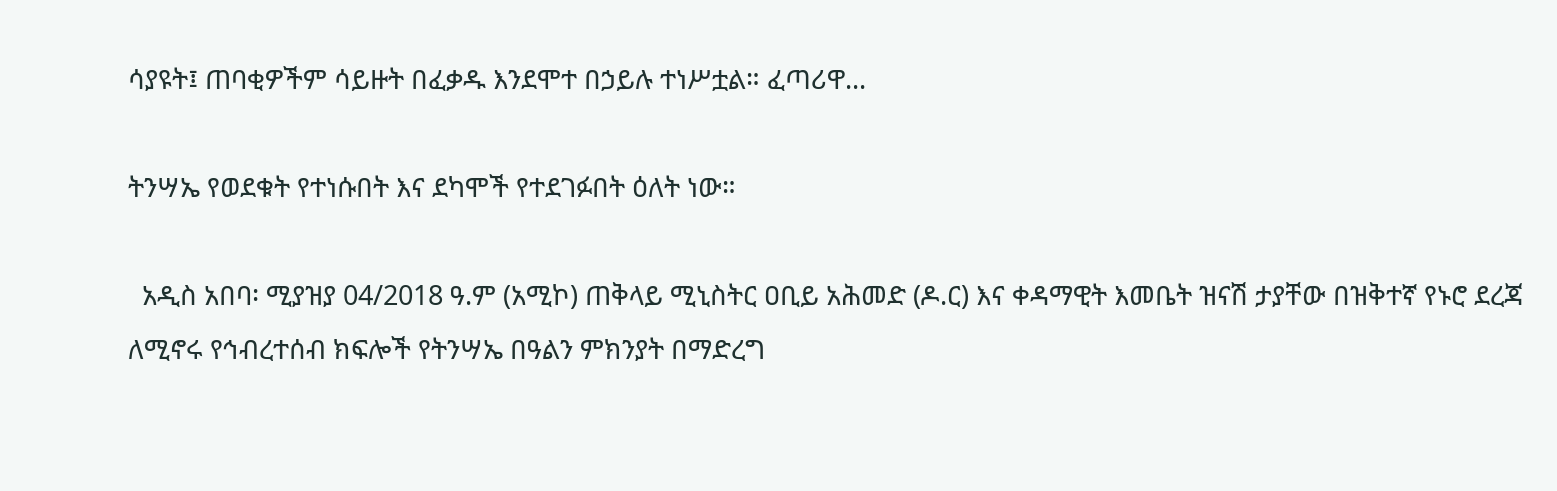ሳያዩት፤ ጠባቂዎችም ሳይዙት በፈቃዱ እንደሞተ በኃይሉ ተነሥቷል። ፈጣሪዋ...

ትንሣኤ የወደቁት የተነሱበት እና ደካሞች የተደገፉበት ዕለት ነው።

  አዲስ አበባ፡ ሚያዝያ 04/2018 ዓ.ም (አሚኮ) ጠቅላይ ሚኒስትር ዐቢይ አሕመድ (ዶ.ር) እና ቀዳማዊት እመቤት ዝናሽ ታያቸው በዝቅተኛ የኑሮ ደረጃ ለሚኖሩ የኅብረተሰብ ክፍሎች የትንሣኤ በዓልን ምክንያት በማድረግ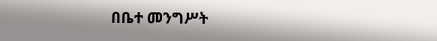በቤተ መንግሥት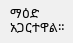ማዕድ አጋርተዋል።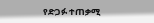የድጋፉ ተጠቃሚ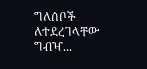ግለሰቦች ለተደረገላቸው ግብዣ...